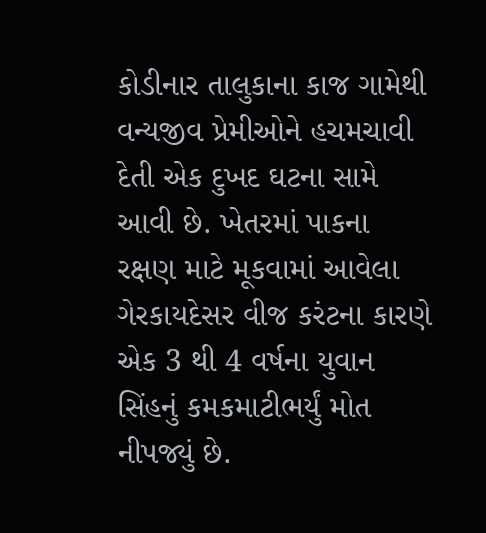કોડીનાર તાલુકાના કાજ ગામેથી વન્યજીવ પ્રેમીઓને હચમચાવી દેતી એક દુખદ ઘટના સામે આવી છે. ખેતરમાં પાકના રક્ષણ માટે મૂકવામાં આવેલા ગેરકાયદેસર વીજ કરંટના કારણે એક 3 થી 4 વર્ષના યુવાન સિંહનું કમકમાટીભર્યું મોત નીપજ્યું છે.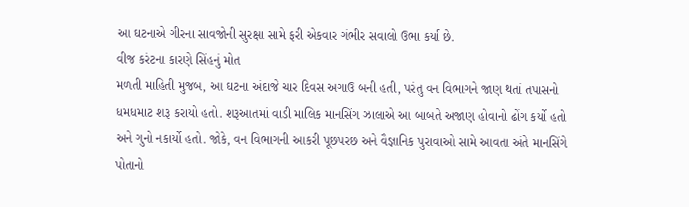આ ઘટનાએ ગીરના સાવજોની સુરક્ષા સામે ફરી એકવાર ગંભીર સવાલો ઉભા કર્યા છે.
વીજ કરંટના કારણે સિંહનું મોત
મળતી માહિતી મુજબ, આ ઘટના અંદાજે ચાર દિવસ અગાઉ બની હતી, પરંતુ વન વિભાગને જાણ થતાં તપાસનો ધમધમાટ શરૂ કરાયો હતો. શરૂઆતમાં વાડી માલિક માનસિંગ ઝાલાએ આ બાબતે અજાણ હોવાનો ઢોંગ કર્યો હતો અને ગુનો નકાર્યો હતો. જોકે, વન વિભાગની આકરી પૂછપરછ અને વૈજ્ઞાનિક પુરાવાઓ સામે આવતા અંતે માનસિંગે પોતાનો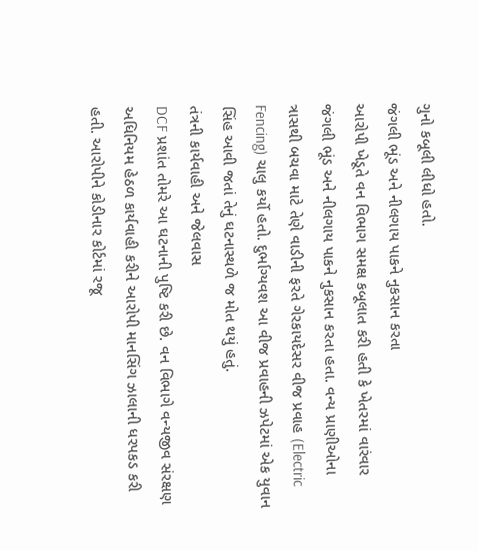ગુનો કબૂલી લીધો હતો.
જંગલી ભૂંડ અને નીલગાય પાકને નુકસાન કરતા
આરોપી ખેડૂતે વન વિભાગ સમક્ષ કબૂલાત કરી હતી કે ખેતરમાં વારંવાર જંગલી ભૂંડ અને નીલગાય પાકને નુકસાન કરતા હતા. વન્ય પ્રાણીઓના ત્રાસથી બચવા માટે તેણે વાડીની ફરતે ગેરકાયદેસર વીજ પ્રવાહ (Electric Fencing) ચાલુ કર્યો હતો. દુર્ભાગ્યવશ આ વીજ પ્રવાહની ઝપેટમાં એક યુવાન સિંહ આવી જતાં તેનું ઘટનાસ્થળે જ મોત થયું હતું.
તંત્રની કાર્યવાહી અને જેલવાસ
DCF પ્રશાંત તોમરે આ ઘટનાની પુષ્ટિ કરી છે. વન વિભાગે વન્યજીવ સંરક્ષણ અધિનિયમ હેઠળ કાર્યવાહી કરીને આરોપી માનસિંગ ઝાલાની ધરપકડ કરી હતી. આરોપીને કોડીનાર કોર્ટમાં રજૂ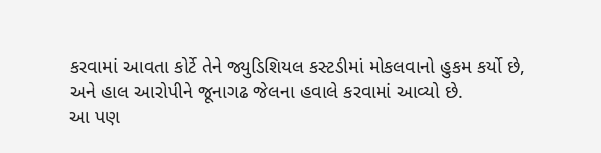કરવામાં આવતા કોર્ટે તેને જ્યુડિશિયલ કસ્ટડીમાં મોકલવાનો હુકમ કર્યો છે, અને હાલ આરોપીને જૂનાગઢ જેલના હવાલે કરવામાં આવ્યો છે.
આ પણ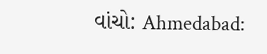વાંચો: Ahmedabad: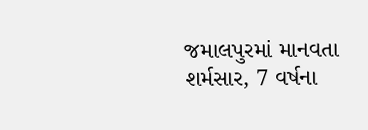જમાલપુરમાં માનવતા શર્મસાર, 7 વર્ષના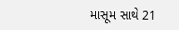માસૂમ સાથે 21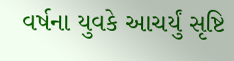વર્ષના યુવકે આચર્યું સૃષ્ટિ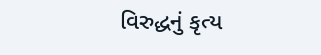વિરુદ્ધનું કૃત્ય